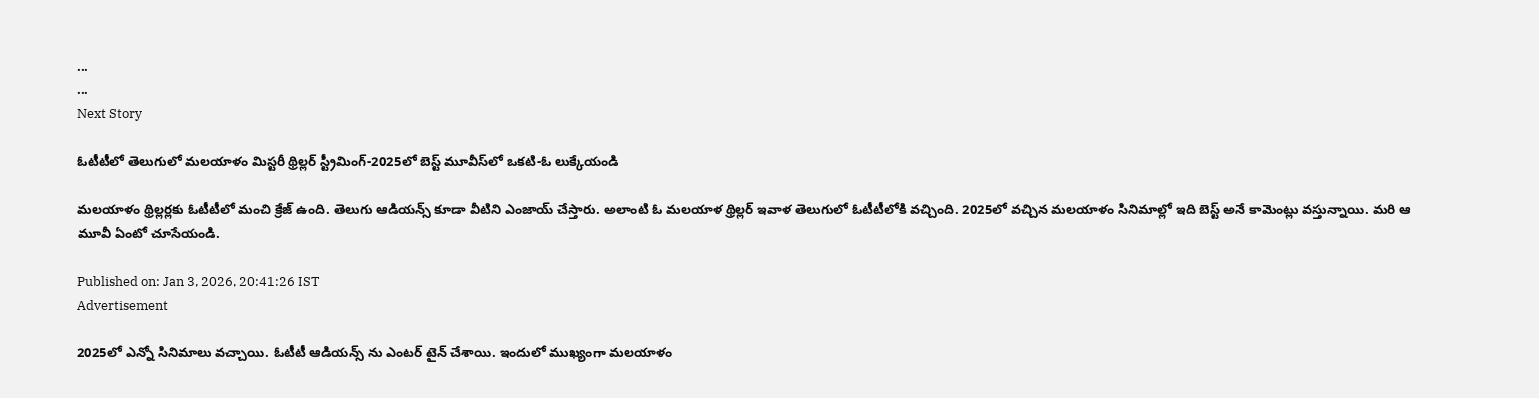...
...
Next Story

ఓటీటీలో తెలుగులో మలయాళం మిస్టరీ థ్రిల్లర్ స్ట్రీమింగ్-2025లో బెస్ట్ మూవీస్‌లో ఒక‌టి-ఓ లుక్కేయండి

మలయాళం థ్రిల్లర్లకు ఓటీటీలో మంచి క్రేజ్ ఉంది. తెలుగు ఆడియన్స్ కూడా వీటిని ఎంజాయ్ చేస్తారు. అలాంటి ఓ మలయాళ థ్రిల్లర్ ఇవాళ తెలుగులో ఓటీటీలోకి వచ్చింది. 2025లో వచ్చిన మలయాళం సినిమాల్లో ఇది బెస్ట్ అనే కామెంట్లు వస్తున్నాయి. మరి ఆ మూవీ ఏంటో చూసేయండి.

Published on: Jan 3, 2026, 20:41:26 IST
Advertisement

2025లో ఎన్నో సినిమాలు వచ్చాయి. ఓటీటీ ఆడియన్స్ ను ఎంటర్ టైన్ చేశాయి. ఇందులో ముఖ్యంగా మలయాళం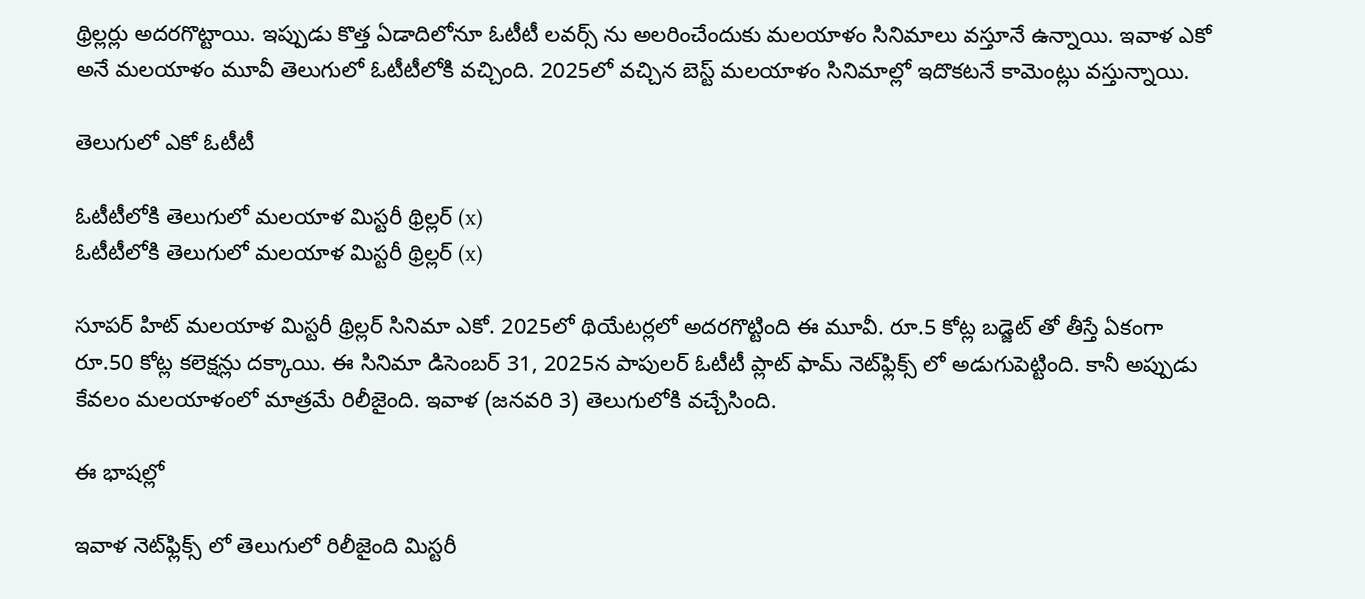థ్రిల్లర్లు అదరగొట్టాయి. ఇప్పుడు కొత్త ఏడాదిలోనూ ఓటీటీ లవర్స్ ను అలరించేందుకు మలయాళం సినిమాలు వస్తూనే ఉన్నాయి. ఇవాళ ఎకో అనే మలయాళం మూవీ తెలుగులో ఓటీటీలోకి వచ్చింది. 2025లో వచ్చిన బెస్ట్ మలయాళం సినిమాల్లో ఇదొకటనే కామెంట్లు వస్తున్నాయి.

తెలుగులో ఎకో ఓటీటీ

ఓటీటీలోకి తెలుగులో మలయాళ మిస్టరీ థ్రిల్లర్ (x)
ఓటీటీలోకి తెలుగులో మలయాళ మిస్టరీ థ్రిల్లర్ (x)

సూపర్ హిట్ మలయాళ మిస్టరీ థ్రిల్లర్ సినిమా ఎకో. 2025లో థియేటర్లలో అదరగొట్టింది ఈ మూవీ. రూ.5 కోట్ల బడ్జెట్ తో తీస్తే ఏకంగా రూ.50 కోట్ల కలెక్షన్లు దక్కాయి. ఈ సినిమా డిసెంబర్ 31, 2025న పాపులర్ ఓటీటీ ప్లాట్ ఫామ్ నెట్‌ఫ్లిక్స్ లో అడుగుపెట్టింది. కానీ అప్పుడు కేవలం మలయాళంలో మాత్రమే రిలీజైంది. ఇవాళ (జనవరి 3) తెలుగులోకి వచ్చేసింది.

ఈ భాషల్లో

ఇవాళ నెట్‌ఫ్లిక్స్ లో తెలుగులో రిలీజైంది మిస్టరీ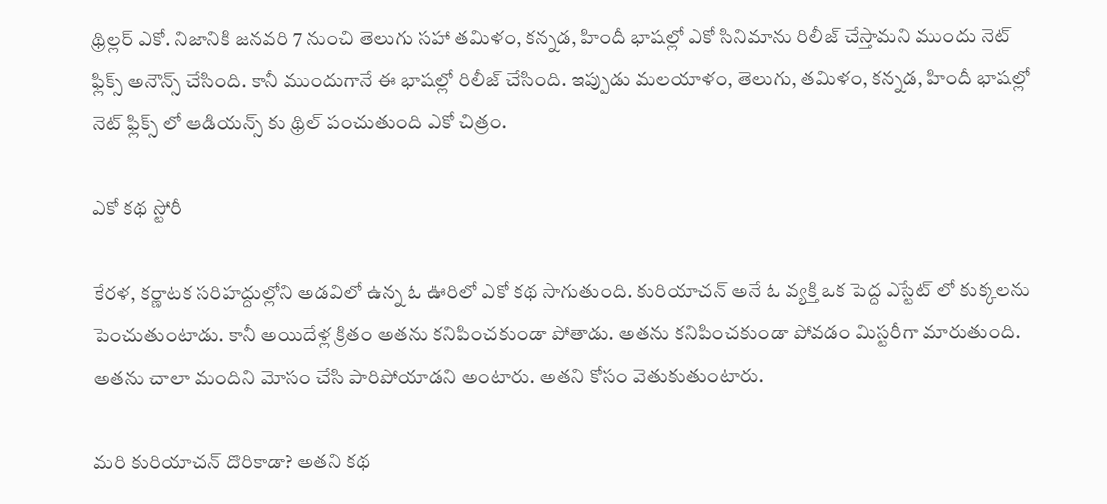థ్రిల్లర్ ఎకో. నిజానికి జనవరి 7 నుంచి తెలుగు సహా తమిళం, కన్నడ, హిందీ భాషల్లో ఎకో సినిమాను రిలీజ్ చేస్తామని ముందు నెట్ ఫ్లిక్స్ అనౌన్స్ చేసింది. కానీ ముందుగానే ఈ భాషల్లో రిలీజ్ చేసింది. ఇప్పుడు మలయాళం, తెలుగు, తమిళం, కన్నడ, హిందీ భాషల్లో నెట్ ఫ్లిక్స్ లో ఆడియన్స్ కు థ్రిల్ పంచుతుంది ఎకో చిత్రం.

ఎకో కథ స్టోరీ

కేరళ, కర్ణాటక సరిహద్దుల్లోని అడవిలో ఉన్న ఓ ఊరిలో ఎకో కథ సాగుతుంది. కురియాచన్ అనే ఓ వ్యక్తి ఒక పెద్ద ఎస్టేట్ లో కుక్కలను పెంచుతుంటాడు. కానీ అయిదేళ్ల క్రితం అతను కనిపించకుండా పోతాడు. అతను కనిపించకుండా పోవడం మిస్టరీగా మారుతుంది. అతను చాలా మందిని మోసం చేసి పారిపోయాడని అంటారు. అతని కోసం వెతుకుతుంటారు.

మరి కురియాచన్ దొరికాడా? అతని కథ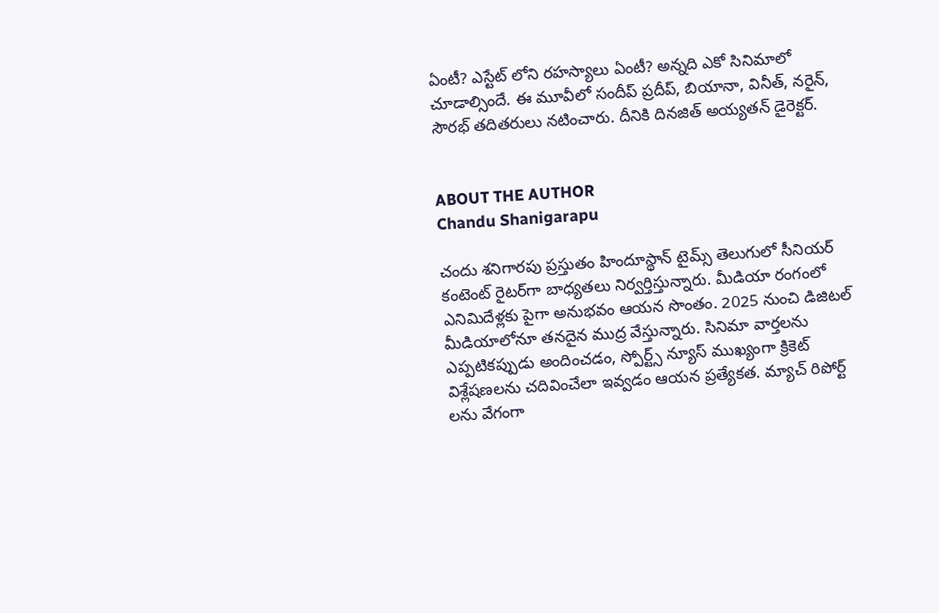ఏంటీ? ఎస్టేట్ లోని రహస్యాలు ఏంటీ? అన్నది ఎకో సినిమాలో చూడాల్సిందే. ఈ మూవీలో సందీప్ ప్రదీప్, బియానా, వినీత్, నరైన్, సౌరభ్ తదితరులు నటించారు. దీనికి దినజిత్ అయ్యతన్ డైరెక్టర్.


ABOUT THE AUTHOR
Chandu Shanigarapu

చందు శనిగారపు ప్రస్తుతం హిందూస్థాన్ టైమ్స్ తెలుగులో సీనియర్ కంటెంట్ రైట‌ర్‌గా బాధ్యతలు నిర్వర్తిస్తున్నారు. మీడియా రంగంలో ఎనిమిదేళ్లకు పైగా అనుభవం ఆయన సొంతం. 2025 నుంచి డిజిటల్ మీడియాలోనూ తనదైన ముద్ర వేస్తున్నారు. సినిమా వార్తలను ఎప్పటికప్పుడు అందించడం, స్పోర్ట్స్ న్యూస్ ముఖ్యంగా క్రికెట్ విశ్లేషణలను చదివించేలా ఇవ్వడం ఆయన ప్రత్యేకత. మ్యాచ్ రిపోర్ట్ లను వేగంగా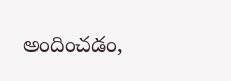అందించడం,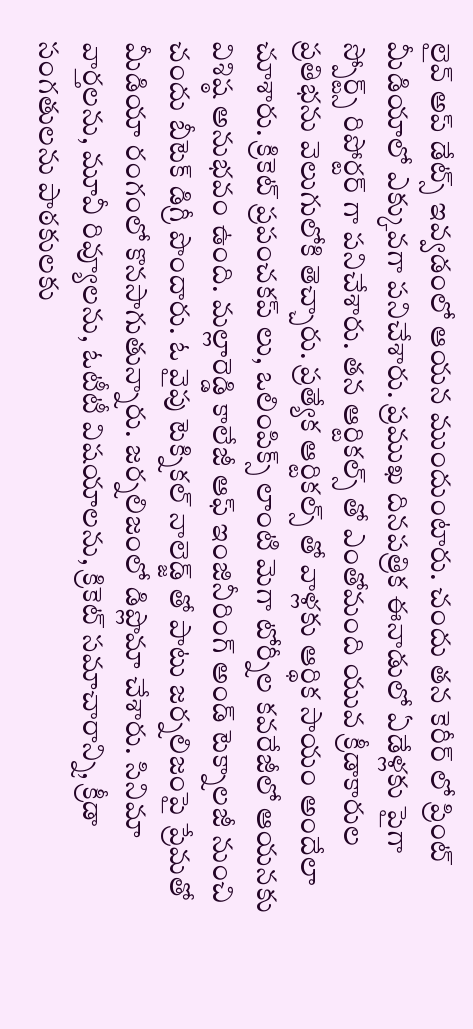లైవ్ అప్ డేట్స్ ఇవ్వడంలో ఆయన ముందుంటారు. చందు తన కెరీర్ లో ప్రింట్ మీడియాలో ఎక్కువగా పనిచేశారు. ప్రముఖ దినపత్రిక ఈనాడులో ఏడేళ్లకు పైగా స్పోర్ట్స్ రిపోర్టర్ గా పనిచేశారు. తన ఆర్టికల్స్ తో ఎంతోమంది యువ క్రీడాకారుల ప్రతిభను వెలుగులోకి తెచ్చారు. ప్రత్యేక ఆర్టికల్స్ తో వాళ్లకు ఆర్థిక సాయం అందేలా చూశారు. క్రికెట్ ప్రపంచకప్ లు, ఒలింపిక్స్ లాంటి మెగా టోర్నీల కవరేజీలో ఆయనకు విశిష్ఠ అనుభవం ఉంది. మల్లారెడ్డి కాలేజీ ఆఫ్ ఇంజినీరింగ్ అండ్ టెక్నాలజీ నుంచి చందు బీటెక్ డిగ్రీ పొందారు. ఓ వైపు టెక్నికల్ నాలెడ్జ్ తో పాటు జర్నలిజంపై ప్రేమతో మీడియా రంగంలో కొనసాగుతున్నారు. జర్నలిజంలో డిప్లొమా చేశారు. సినిమా వార్తలను, మూవీ రివ్యూలను, ఓటీటీ విషయాలను, క్రికెట్ సమాచారాన్ని, క్రీడా సంగతులను పాఠకులకు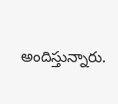అందిస్తున్నారు.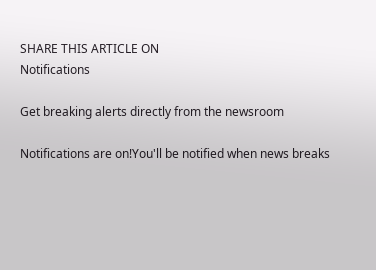SHARE THIS ARTICLE ON
Notifications

Get breaking alerts directly from the newsroom

Notifications are on!You'll be notified when news breaks